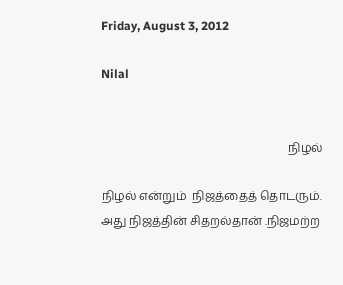Friday, August 3, 2012

Nilal


                                                                நிழல்

நிழல் என்றும்  நிஜத்தைத் தொடரும். அது நிஜத்தின் சிதறல்தான் .நிஜமற்ற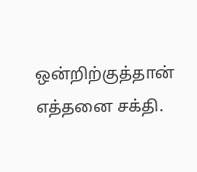ஒன்றிற்குத்தான் எத்தனை சக்தி.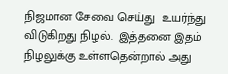நிஜமான சேவை செய்து  உயர்ந்து விடுகிறது நிழல்.  இத்தனை இதம் நிழலுக்கு உள்ளதென்றால் அது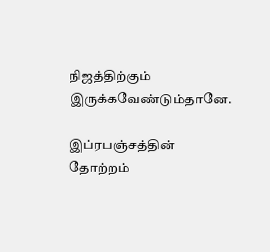நிஜத்திற்கும் இருக்கவேண்டும்தானே.

இப்ரபஞ்சத்தின் தோற்றம்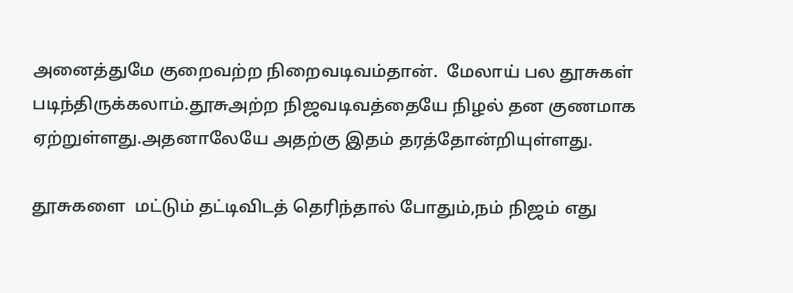அனைத்துமே குறைவற்ற நிறைவடிவம்தான்.  மேலாய் பல தூசுகள் படிந்திருக்கலாம்.தூசுஅற்ற நிஜவடிவத்தையே நிழல் தன குணமாக ஏற்றுள்ளது.அதனாலேயே அதற்கு இதம் தரத்தோன்றியுள்ளது.

தூசுகளை  மட்டும் தட்டிவிடத் தெரிந்தால் போதும்,நம் நிஜம் எது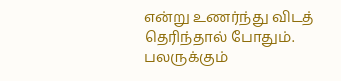என்று உணர்ந்து விடத் தெரிந்தால் போதும். பலருக்கும்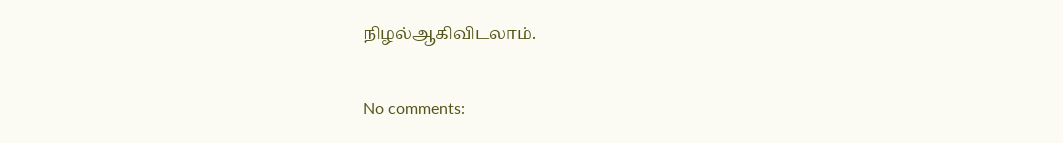நிழல்ஆகிவிடலாம்.


No comments: